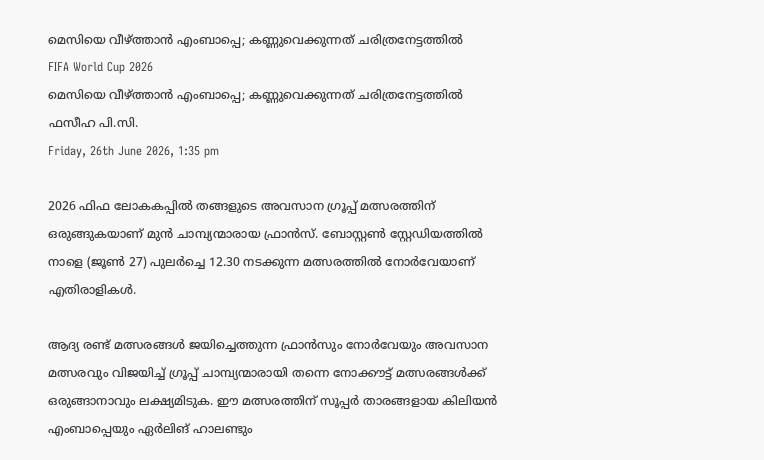മെസിയെ വീഴ്ത്താന്‍ എംബാപ്പെ; കണ്ണുവെക്കുന്നത് ചരിത്രനേട്ടത്തില്‍
FIFA World Cup 2026
മെസിയെ വീഴ്ത്താന്‍ എംബാപ്പെ; കണ്ണുവെക്കുന്നത് ചരിത്രനേട്ടത്തില്‍
ഫസീഹ പി.സി.
Friday, 26th June 2026, 1:35 pm

2026 ഫിഫ ലോകകപ്പില്‍ തങ്ങളുടെ അവസാന ഗ്രൂപ്പ് മത്സരത്തിന് ഒരുങ്ങുകയാണ് മുന്‍ ചാമ്പ്യന്മാരായ ഫ്രാന്‍സ്. ബോസ്റ്റണ്‍ സ്റ്റേഡിയത്തില്‍ നാളെ (ജൂണ്‍ 27) പുലര്‍ച്ചെ 12.30 നടക്കുന്ന മത്സരത്തില്‍ നോര്‍വേയാണ് എതിരാളികള്‍.

ആദ്യ രണ്ട് മത്സരങ്ങള്‍ ജയിച്ചെത്തുന്ന ഫ്രാന്‍സും നോര്‍വേയും അവസാന മത്സരവും വിജയിച്ച് ഗ്രൂപ്പ് ചാമ്പ്യന്മാരായി തന്നെ നോക്കൗട്ട് മത്സരങ്ങള്‍ക്ക് ഒരുങ്ങാനാവും ലക്ഷ്യമിടുക. ഈ മത്സരത്തിന് സൂപ്പര്‍ താരങ്ങളായ കിലിയന്‍ എംബാപ്പെയും ഏര്‍ലിങ് ഹാലണ്ടും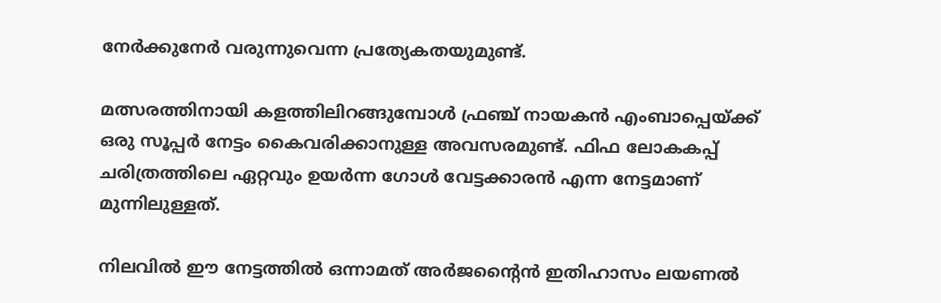നേര്‍ക്കുനേര്‍ വരുന്നുവെന്ന പ്രത്യേകതയുമുണ്ട്.

മത്സരത്തിനായി കളത്തിലിറങ്ങുമ്പോള്‍ ഫ്രഞ്ച് നായകന്‍ എംബാപ്പെയ്ക്ക് ഒരു സൂപ്പര്‍ നേട്ടം കൈവരിക്കാനുള്ള അവസരമുണ്ട്. ഫിഫ ലോകകപ്പ് ചരിത്രത്തിലെ ഏറ്റവും ഉയര്‍ന്ന ഗോള്‍ വേട്ടക്കാരന്‍ എന്ന നേട്ടമാണ് മുന്നിലുള്ളത്.

നിലവില്‍ ഈ നേട്ടത്തില്‍ ഒന്നാമത് അര്‍ജന്റൈന്‍ ഇതിഹാസം ലയണല്‍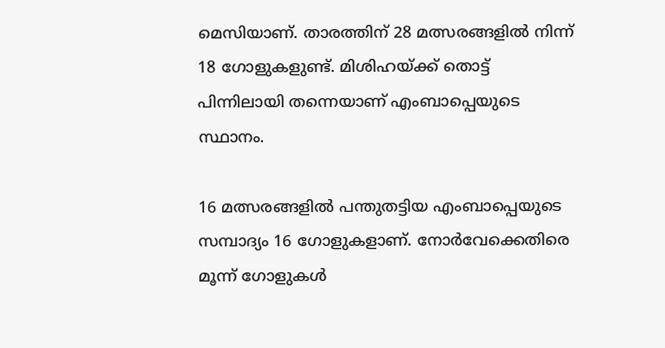മെസിയാണ്. താരത്തിന് 28 മത്സരങ്ങളില്‍ നിന്ന് 18 ഗോളുകളുണ്ട്. മിശിഹയ്ക്ക് തൊട്ട് പിന്നിലായി തന്നെയാണ് എംബാപ്പെയുടെ സ്ഥാനം.

16 മത്സരങ്ങളില്‍ പന്തുതട്ടിയ എംബാപ്പെയുടെ സമ്പാദ്യം 16 ഗോളുകളാണ്. നോര്‍വേക്കെതിരെ മൂന്ന് ഗോളുകള്‍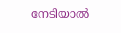നേടിയാല്‍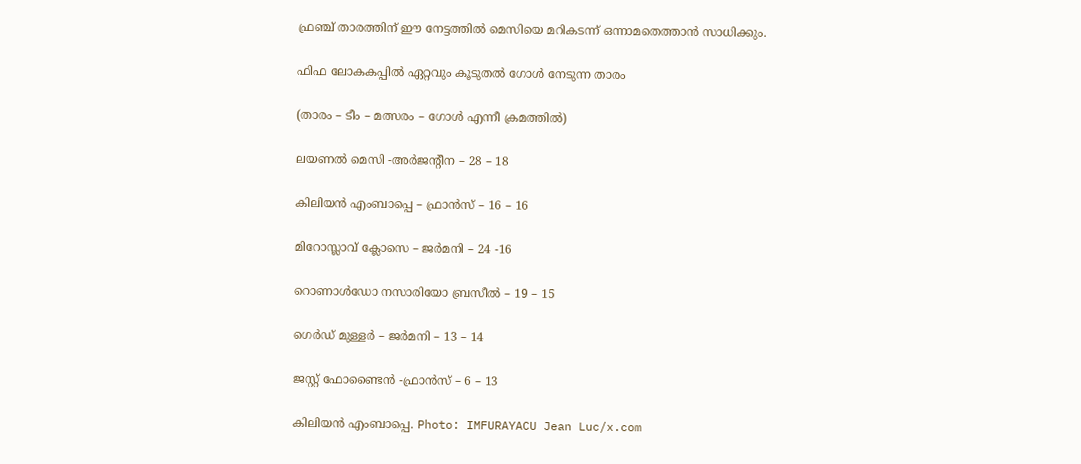ഫ്രഞ്ച് താരത്തിന് ഈ നേട്ടത്തില്‍ മെസിയെ മറികടന്ന് ഒന്നാമതെത്താന്‍ സാധിക്കും.

ഫിഫ ലോകകപ്പില്‍ ഏറ്റവും കൂടുതല്‍ ഗോള്‍ നേടുന്ന താരം

(താരം – ടീം – മത്സരം – ഗോള്‍ എന്നീ ക്രമത്തില്‍)

ലയണല്‍ മെസി -അര്‍ജന്റീന – 28 – 18

കിലിയന്‍ എംബാപ്പെ – ഫ്രാന്‍സ് – 16 – 16

മിറോസ്ലാവ് ക്ലോസെ – ജര്‍മനി – 24 -16

റൊണാള്‍ഡോ നസാരിയോ ബ്രസീല്‍ – 19 – 15

ഗെർഡ് മുള്ളര്‍ – ജര്‍മനി – 13 – 14

ജസ്റ്റ് ഫോണ്ടൈന്‍ -ഫ്രാന്‍സ് – 6 – 13

കിലിയൻ എംബാപ്പെ. Photo: IMFURAYACU Jean Luc/x.com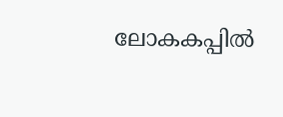ലോകകപ്പില്‍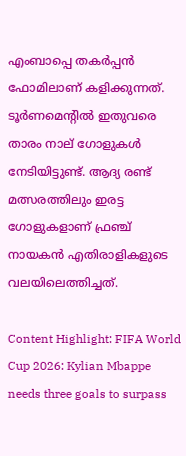എംബാപ്പെ തകര്‍പ്പന്‍ ഫോമിലാണ് കളിക്കുന്നത്. ടൂര്‍ണമെന്റില്‍ ഇതുവരെ താരം നാല് ഗോളുകള്‍ നേടിയിട്ടുണ്ട്. ആദ്യ രണ്ട് മത്സരത്തിലും ഇരട്ട ഗോളുകളാണ് ഫ്രഞ്ച് നായകന്‍ എതിരാളികളുടെ വലയിലെത്തിച്ചത്.

Content Highlight: FIFA World Cup 2026: Kylian Mbappe needs three goals to surpass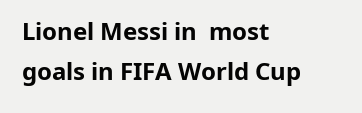Lionel Messi in  most goals in FIFA World Cup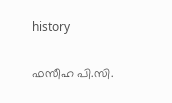history

ഫസീഹ പി.സി.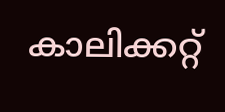കാലിക്കറ്റ്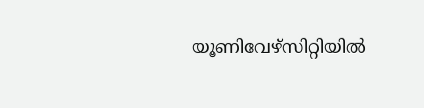യൂണിവേഴ്‌സിറ്റിയില്‍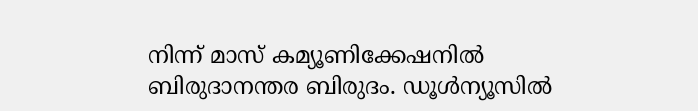നിന്ന് മാസ് കമ്യൂണിക്കേഷനില്‍ ബിരുദാനന്തര ബിരുദം. ഡൂള്‍ന്യൂസില്‍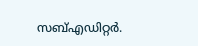സബ്എഡിറ്റര്‍.